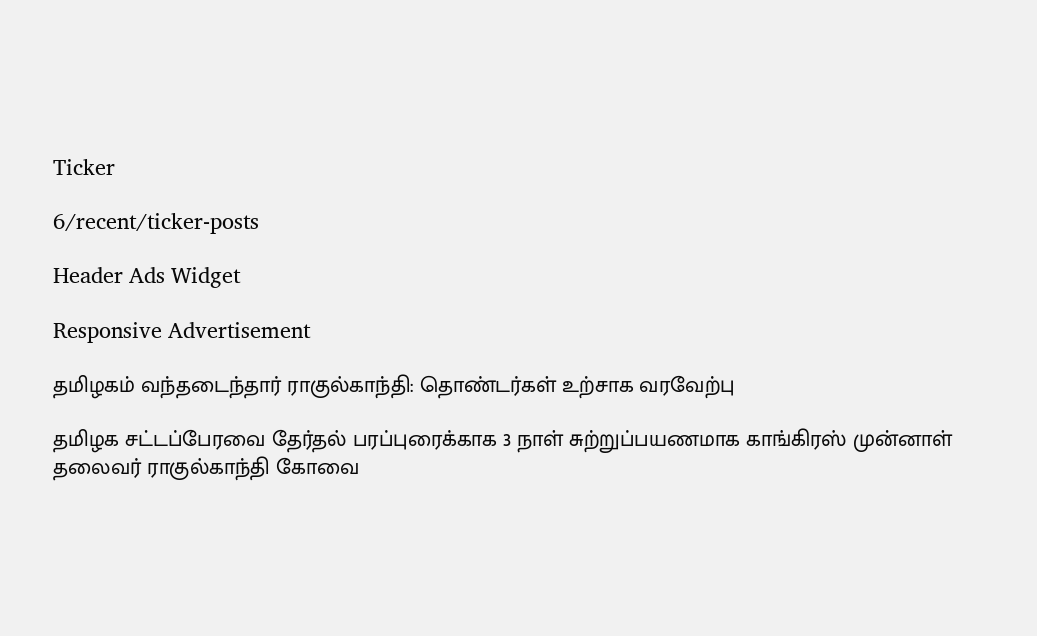Ticker

6/recent/ticker-posts

Header Ads Widget

Responsive Advertisement

தமிழகம் வந்தடைந்தார் ராகுல்காந்தி: தொண்டர்கள் உற்சாக வரவேற்பு

தமிழக சட்டப்பேரவை தேர்தல் பரப்புரைக்காக 3 நாள் சுற்றுப்பயணமாக காங்கிரஸ் முன்னாள் தலைவர் ராகுல்காந்தி கோவை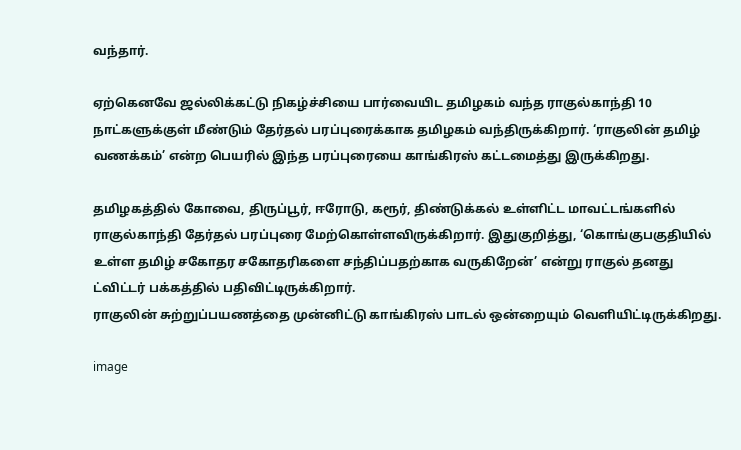வந்தார்.

ஏற்கெனவே ஜல்லிக்கட்டு நிகழ்ச்சியை பார்வையிட தமிழகம் வந்த ராகுல்காந்தி 10 நாட்களுக்குள் மீண்டும் தேர்தல் பரப்புரைக்காக தமிழகம் வந்திருக்கிறார். ‘ராகுலின் தமிழ் வணக்கம்’ என்ற பெயரில் இந்த பரப்புரையை காங்கிரஸ் கட்டமைத்து இருக்கிறது.

தமிழகத்தில் கோவை, திருப்பூர், ஈரோடு, கரூர், திண்டுக்கல் உள்ளிட்ட மாவட்டங்களில் ராகுல்காந்தி தேர்தல் பரப்புரை மேற்கொள்ளவிருக்கிறார். இதுகுறித்து, ‘கொங்குபகுதியில் உள்ள தமிழ் சகோதர சகோதரிகளை சந்திப்பதற்காக வருகிறேன்’ என்று ராகுல் தனது ட்விட்டர் பக்கத்தில் பதிவிட்டிருக்கிறார்.
ராகுலின் சுற்றுப்பயணத்தை முன்னிட்டு காங்கிரஸ் பாடல் ஒன்றையும் வெளியிட்டிருக்கிறது.

image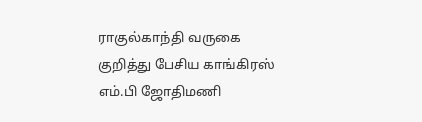ராகுல்காந்தி வருகை குறித்து பேசிய காங்கிரஸ் எம்.பி ஜோதிமணி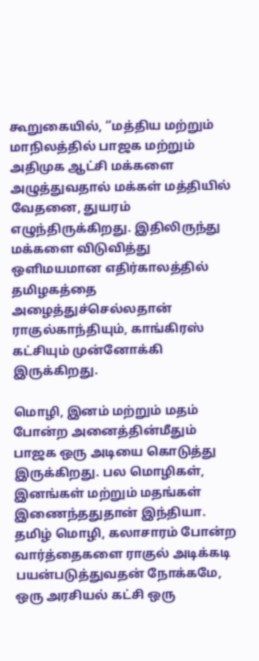கூறுகையில், ‘’மத்திய மற்றும் மாநிலத்தில் பாஜக மற்றும் அதிமுக ஆட்சி மக்களை அழுத்துவதால் மக்கள் மத்தியில் வேதனை, துயரம் எழுந்திருக்கிறது. இதிலிருந்து மக்களை விடுவித்து ஒளிமயமான எதிர்காலத்தில் தமிழகத்தை அழைத்துச்செல்லதான் ராகுல்காந்தியும், காங்கிரஸ் கட்சியும் முன்னோக்கி இருக்கிறது.

மொழி, இனம் மற்றும் மதம் போன்ற அனைத்தின்மீதும் பாஜக ஒரு அடியை கொடுத்து இருக்கிறது. பல மொழிகள், இனங்கள் மற்றும் மதங்கள் இணைந்ததுதான் இந்தியா. தமிழ் மொழி, கலாசாரம் போன்ற வார்த்தைகளை ராகுல் அடிக்கடி பயன்படுத்துவதன் நோக்கமே, ஒரு அரசியல் கட்சி ஒரு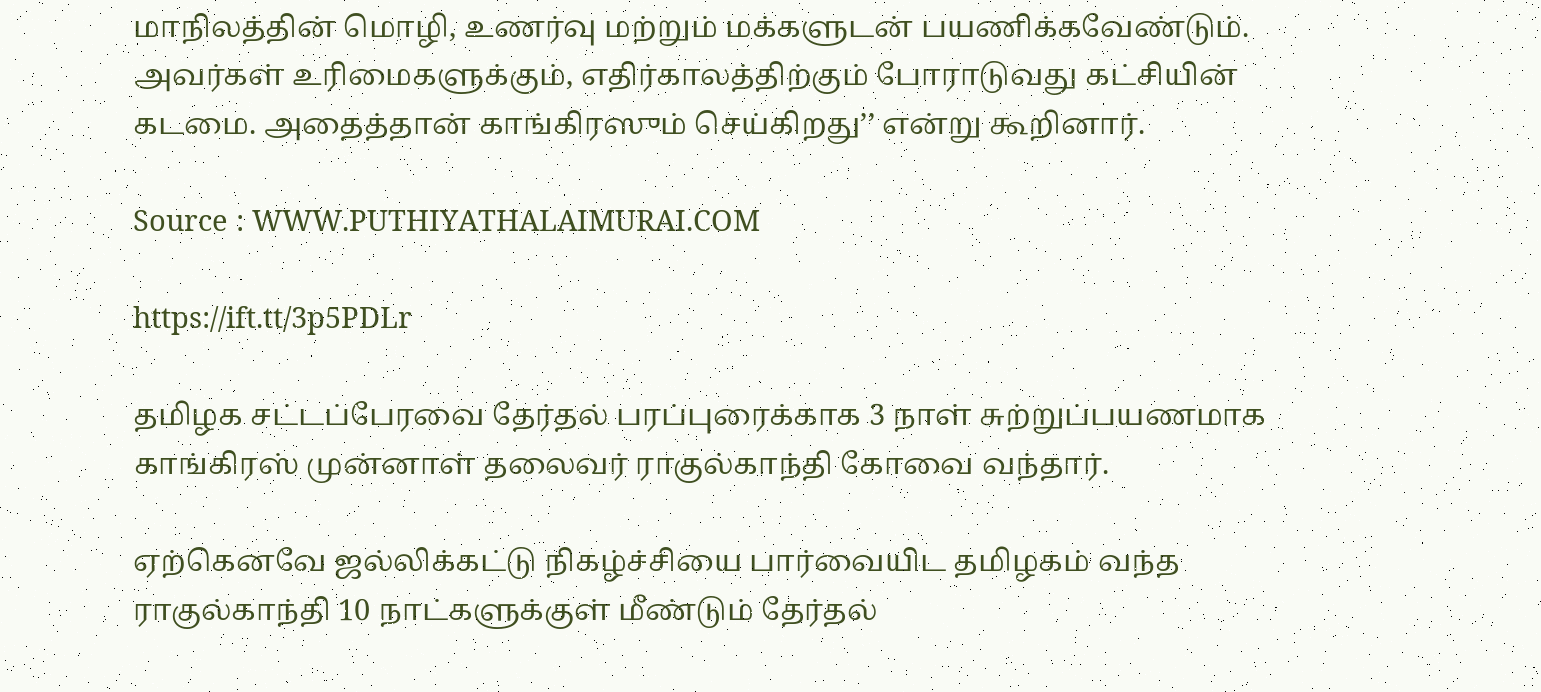மாநிலத்தின் மொழி, உணர்வு மற்றும் மக்களுடன் பயணிக்கவேண்டும். அவர்கள் உரிமைகளுக்கும், எதிர்காலத்திற்கும் போராடுவது கட்சியின் கடமை. அதைத்தான் காங்கிரஸும் செய்கிறது’’ என்று கூறினார்.

Source : WWW.PUTHIYATHALAIMURAI.COM

https://ift.tt/3p5PDLr

தமிழக சட்டப்பேரவை தேர்தல் பரப்புரைக்காக 3 நாள் சுற்றுப்பயணமாக காங்கிரஸ் முன்னாள் தலைவர் ராகுல்காந்தி கோவை வந்தார்.

ஏற்கெனவே ஜல்லிக்கட்டு நிகழ்ச்சியை பார்வையிட தமிழகம் வந்த ராகுல்காந்தி 10 நாட்களுக்குள் மீண்டும் தேர்தல்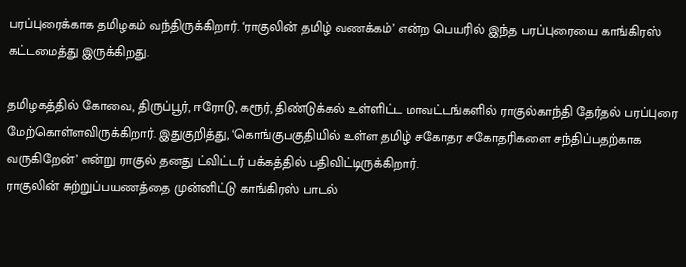பரப்புரைக்காக தமிழகம் வந்திருக்கிறார். ‘ராகுலின் தமிழ் வணக்கம்’ என்ற பெயரில் இந்த பரப்புரையை காங்கிரஸ் கட்டமைத்து இருக்கிறது.

தமிழகத்தில் கோவை, திருப்பூர், ஈரோடு, கரூர், திண்டுக்கல் உள்ளிட்ட மாவட்டங்களில் ராகுல்காந்தி தேர்தல் பரப்புரை மேற்கொள்ளவிருக்கிறார். இதுகுறித்து, ‘கொங்குபகுதியில் உள்ள தமிழ் சகோதர சகோதரிகளை சந்திப்பதற்காக வருகிறேன்’ என்று ராகுல் தனது ட்விட்டர் பக்கத்தில் பதிவிட்டிருக்கிறார்.
ராகுலின் சுற்றுப்பயணத்தை முன்னிட்டு காங்கிரஸ் பாடல்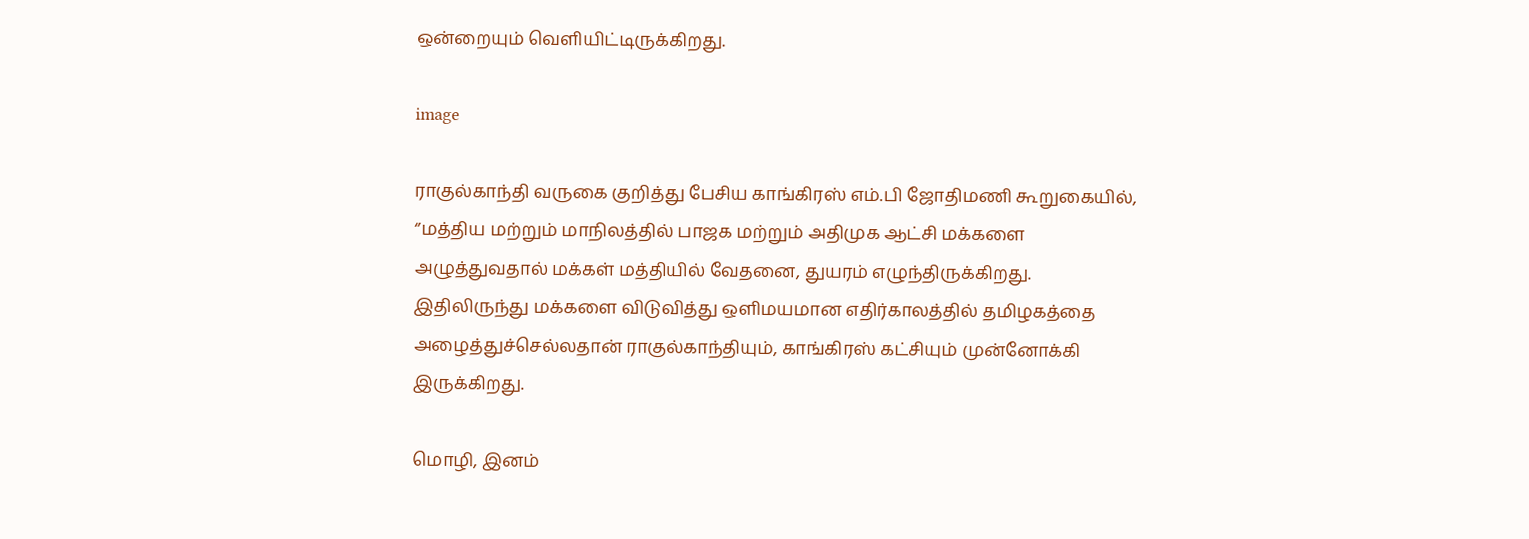ஒன்றையும் வெளியிட்டிருக்கிறது.

image

ராகுல்காந்தி வருகை குறித்து பேசிய காங்கிரஸ் எம்.பி ஜோதிமணி கூறுகையில், ‘’மத்திய மற்றும் மாநிலத்தில் பாஜக மற்றும் அதிமுக ஆட்சி மக்களை அழுத்துவதால் மக்கள் மத்தியில் வேதனை, துயரம் எழுந்திருக்கிறது. இதிலிருந்து மக்களை விடுவித்து ஒளிமயமான எதிர்காலத்தில் தமிழகத்தை அழைத்துச்செல்லதான் ராகுல்காந்தியும், காங்கிரஸ் கட்சியும் முன்னோக்கி இருக்கிறது.

மொழி, இனம்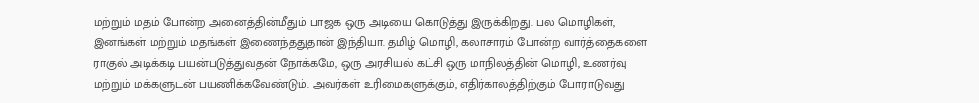மற்றும் மதம் போன்ற அனைத்தின்மீதும் பாஜக ஒரு அடியை கொடுத்து இருக்கிறது. பல மொழிகள், இனங்கள் மற்றும் மதங்கள் இணைந்ததுதான் இந்தியா. தமிழ் மொழி, கலாசாரம் போன்ற வார்த்தைகளை ராகுல் அடிக்கடி பயன்படுத்துவதன் நோக்கமே, ஒரு அரசியல் கட்சி ஒரு மாநிலத்தின் மொழி, உணர்வு மற்றும் மக்களுடன் பயணிக்கவேண்டும். அவர்கள் உரிமைகளுக்கும், எதிர்காலத்திற்கும் போராடுவது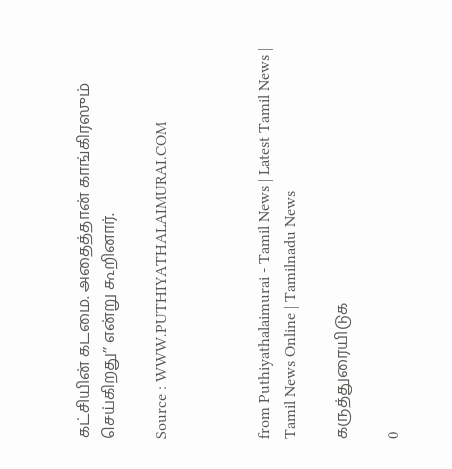கட்சியின் கடமை. அதைத்தான் காங்கிரஸும் செய்கிறது’’ என்று கூறினார்.

Source : WWW.PUTHIYATHALAIMURAI.COM



from Puthiyathalaimurai - Tamil News | Latest Tamil News | Tamil News Online | Tamilnadu News

கருத்துரையிடுக

0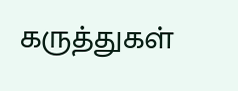கருத்துகள்